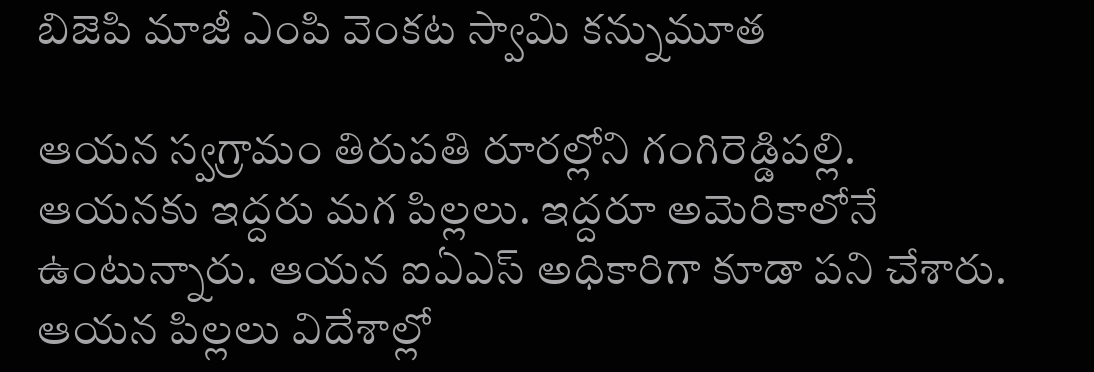బిజెపి మాజీ ఎంపి వెంకట స్వామి కన్నుమూత

ఆయన స్వగ్రామం తిరుపతి రూరల్లోని గంగిరెడ్డిపల్లి. ఆయనకు ఇద్దరు మగ పిల్లలు. ఇద్దరూ అమెరికాలోనే ఉంటున్నారు. ఆయన ఐఏఎస్ అధికారిగా కూడా పని చేశారు. ఆయన పిల్లలు విదేశాల్లో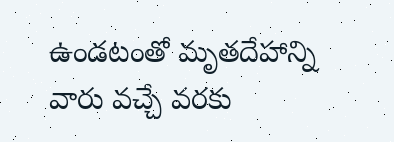ఉండటంతో మృతదేహాన్ని వారు వచ్చే వరకు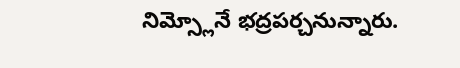నిమ్స్లోనే భద్రపర్చనున్నారు.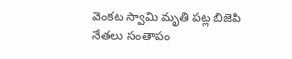వెంకట స్వామి మృతి పట్ల బిజెపి నేతలు సంతాపం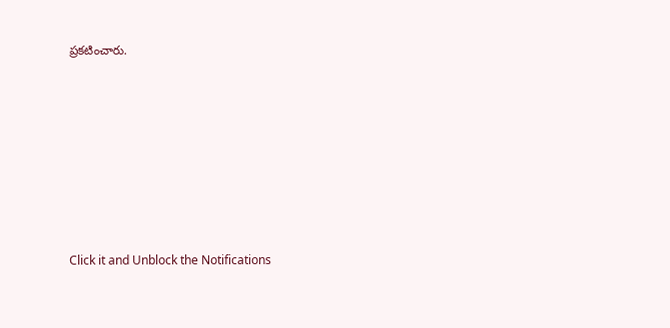ప్రకటించారు.












Click it and Unblock the Notifications